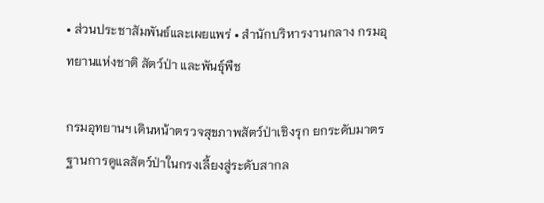• ส่วนประชาสัมพันธ์และเผยแพร่ • สำนักบริหารงานกลาง กรมอุทยานแห่งชาติ สัตว์ป่า และพันธุ์พืช

กรมอุทยานฯ เดินหน้าตรวจสุขภาพสัตว์ป่าเชิงรุก ยกระดับมาตรฐานการดูแลสัตว์ป่าในกรงเลี้ยงสู่ระดับสากล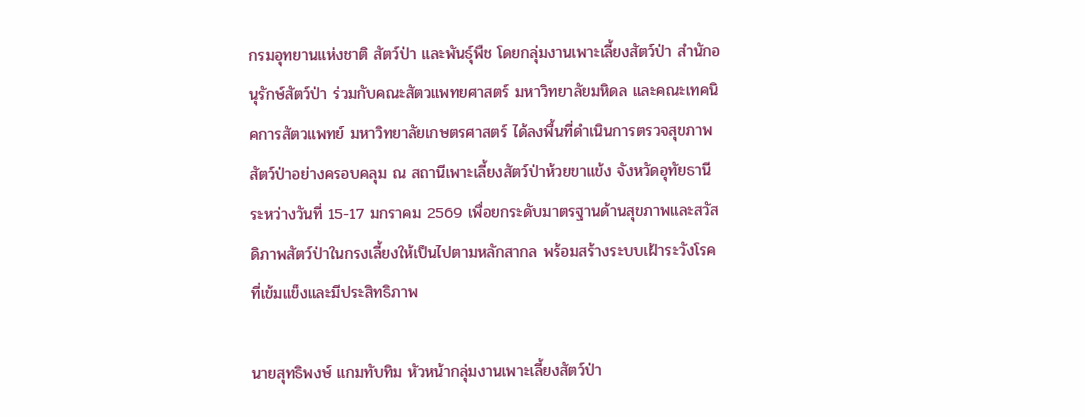กรมอุทยานแห่งชาติ สัตว์ป่า และพันธุ์พืช โดยกลุ่มงานเพาะเลี้ยงสัตว์ป่า สำนักอนุรักษ์สัตว์ป่า ร่วมกับคณะสัตวแพทยศาสตร์ มหาวิทยาลัยมหิดล และคณะเทคนิคการสัตวแพทย์ มหาวิทยาลัยเกษตรศาสตร์ ได้ลงพื้นที่ดำเนินการตรวจสุขภาพสัตว์ป่าอย่างครอบคลุม ณ สถานีเพาะเลี้ยงสัตว์ป่าห้วยขาแข้ง จังหวัดอุทัยธานี ระหว่างวันที่ 15-17 มกราคม 2569 เพื่อยกระดับมาตรฐานด้านสุขภาพและสวัสดิภาพสัตว์ป่าในกรงเลี้ยงให้เป็นไปตามหลักสากล พร้อมสร้างระบบเฝ้าระวังโรคที่เข้มแข็งและมีประสิทธิภาพ

นายสุทธิพงษ์ แกมทับทิม หัวหน้ากลุ่มงานเพาะเลี้ยงสัตว์ป่า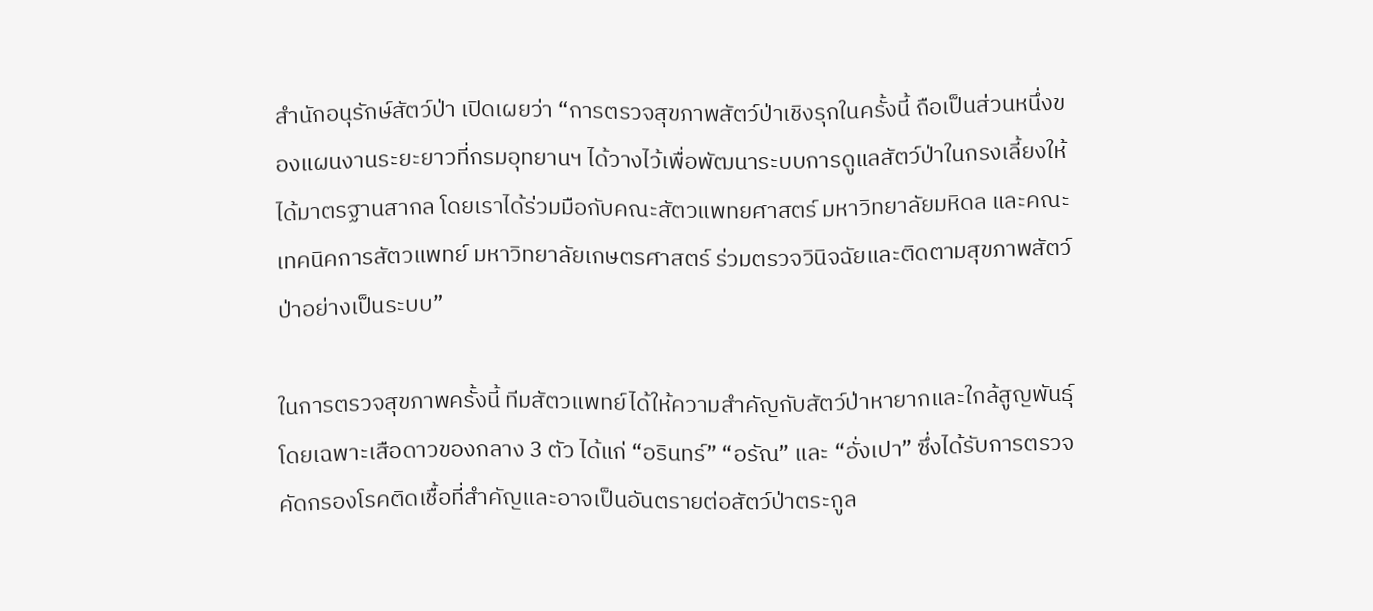สำนักอนุรักษ์สัตว์ป่า เปิดเผยว่า “การตรวจสุขภาพสัตว์ป่าเชิงรุกในครั้งนี้ ถือเป็นส่วนหนึ่งของแผนงานระยะยาวที่กรมอุทยานฯ ได้วางไว้เพื่อพัฒนาระบบการดูแลสัตว์ป่าในกรงเลี้ยงให้ได้มาตรฐานสากล โดยเราได้ร่วมมือกับคณะสัตวแพทยศาสตร์ มหาวิทยาลัยมหิดล และคณะเทคนิคการสัตวแพทย์ มหาวิทยาลัยเกษตรศาสตร์ ร่วมตรวจวินิจฉัยและติดตามสุขภาพสัตว์ป่าอย่างเป็นระบบ”

ในการตรวจสุขภาพครั้งนี้ ทีมสัตวแพทย์ได้ให้ความสำคัญกับสัตว์ป่าหายากและใกล้สูญพันธุ์ โดยเฉพาะเสือดาวของกลาง 3 ตัว ได้แก่ “อรินทร์” “อรัณ” และ “อั่งเปา” ซึ่งได้รับการตรวจคัดกรองโรคติดเชื้อที่สำคัญและอาจเป็นอันตรายต่อสัตว์ป่าตระกูล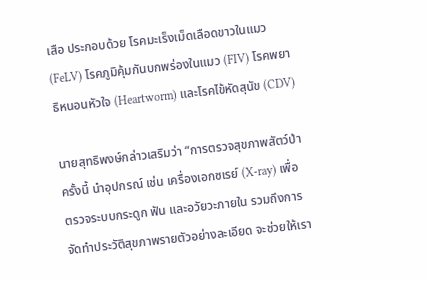เสือ ประกอบด้วย โรคมะเร็งเม็ดเลือดขาวในแมว (FeLV) โรคภูมิคุ้มกันบกพร่องในแมว (FIV) โรคพยาธิหนอนหัวใจ (Heartworm) และโรคไข้หัดสุนัข (CDV)

นายสุทธิพงษ์กล่าวเสริมว่า “การตรวจสุขภาพสัตว์ป่าครั้งนี้ นำอุปกรณ์ เช่น เครื่องเอกซเรย์ (X-ray) เพื่อตรวจระบบกระดูก ฟัน และอวัยวะภายใน รวมถึงการจัดทำประวัติสุขภาพรายตัวอย่างละเอียด จะช่วยให้เรา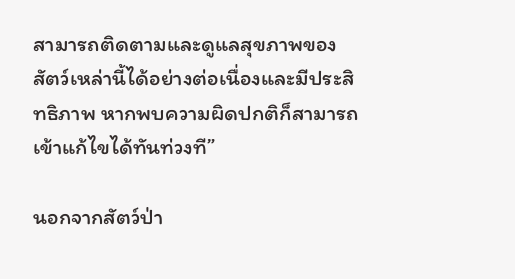สามารถติดตามและดูแลสุขภาพของสัตว์เหล่านี้ได้อย่างต่อเนื่องและมีประสิทธิภาพ หากพบความผิดปกติก็สามารถเข้าแก้ไขได้ทันท่วงที”

นอกจากสัตว์ป่า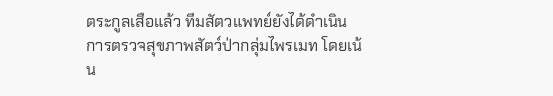ตระกูลเสือแล้ว ทีมสัตวแพทย์ยังได้ดำเนินการตรวจสุขภาพสัตว์ป่ากลุ่มไพรเมท โดยเน้น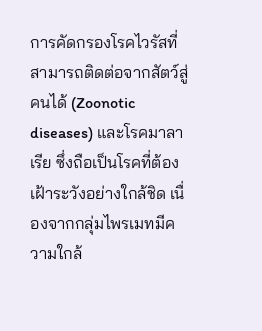การคัดกรองโรคไวรัสที่สามารถติดต่อจากสัตว์สู่คนได้ (Zoonotic diseases) และโรคมาลาเรีย ซึ่งถือเป็นโรคที่ต้องเฝ้าระวังอย่างใกล้ชิด เนื่องจากกลุ่มไพรเมทมีความใกล้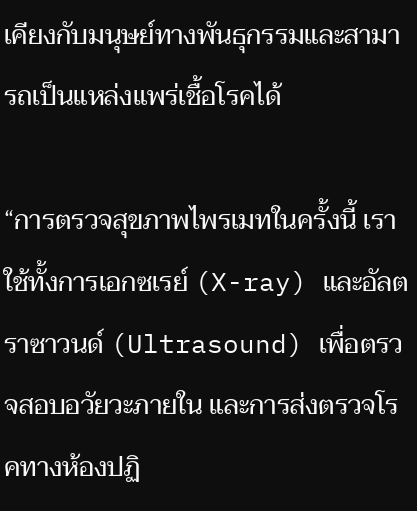เคียงกับมนุษย์ทางพันธุกรรมและสามารถเป็นแหล่งแพร่เชื้อโรคได้

“การตรวจสุขภาพไพรเมทในครั้งนี้ เราใช้ทั้งการเอกซเรย์ (X-ray) และอัลตราซาวนด์ (Ultrasound) เพื่อตรวจสอบอวัยวะภายใน และการส่งตรวจโรคทางห้องปฏิ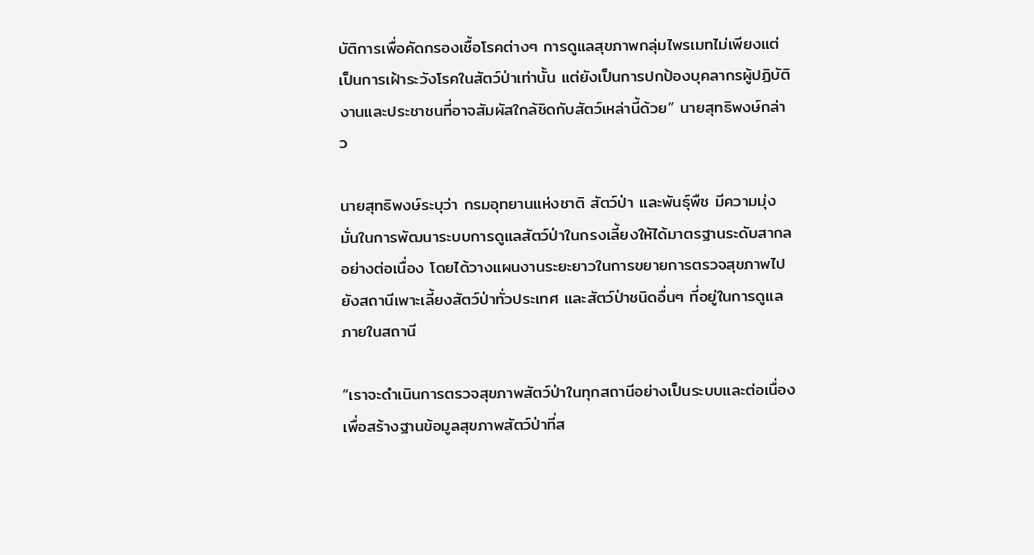บัติการเพื่อคัดกรองเชื้อโรคต่างๆ การดูแลสุขภาพกลุ่มไพรเมทไม่เพียงแต่เป็นการเฝ้าระวังโรคในสัตว์ป่าเท่านั้น แต่ยังเป็นการปกป้องบุคลากรผู้ปฏิบัติงานและประชาชนที่อาจสัมผัสใกล้ชิดกับสัตว์เหล่านี้ด้วย” นายสุทธิพงษ์กล่าว

นายสุทธิพงษ์ระบุว่า กรมอุทยานแห่งชาติ สัตว์ป่า และพันธุ์พืช มีความมุ่งมั่นในการพัฒนาระบบการดูแลสัตว์ป่าในกรงเลี้ยงให้ได้มาตรฐานระดับสากลอย่างต่อเนื่อง โดยได้วางแผนงานระยะยาวในการขยายการตรวจสุขภาพไปยังสถานีเพาะเลี้ยงสัตว์ป่าทั่วประเทศ และสัตว์ป่าชนิดอื่นๆ ที่อยู่ในการดูแลภายในสถานี

“เราจะดำเนินการตรวจสุขภาพสัตว์ป่าในทุกสถานีอย่างเป็นระบบและต่อเนื่อง เพื่อสร้างฐานข้อมูลสุขภาพสัตว์ป่าที่ส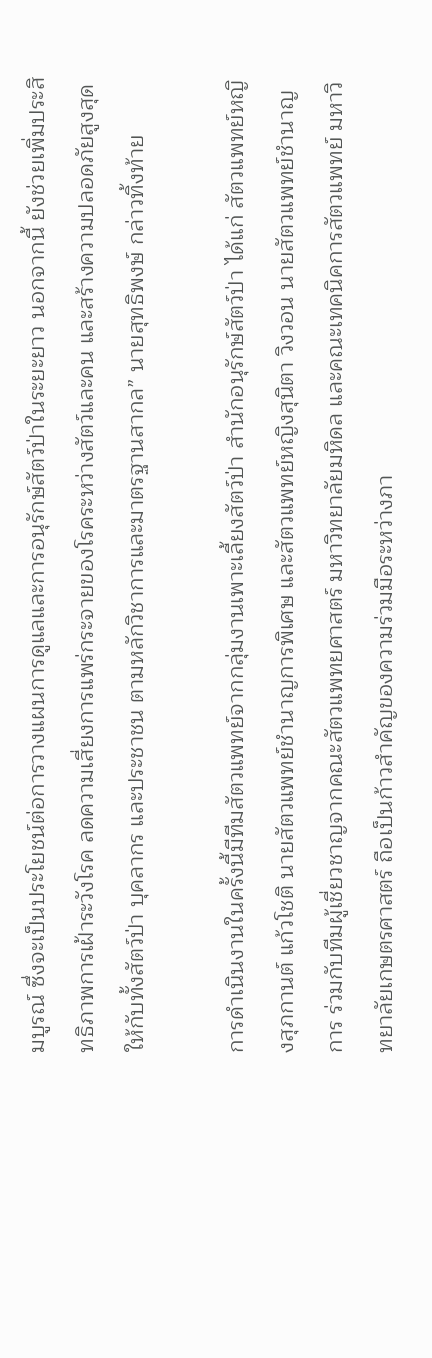มบูรณ์ ซึ่งจะเป็นประโยชน์ต่อการวางแผนการดูแลและการอนุรักษ์สัตว์ป่าในระยะยาว นอกจากนี้ ยังช่วยเพิ่มประสิทธิภาพการเฝ้าระวังโรค ลดความเสี่ยงการแพร่กระจายของโรคระหว่างสัตว์และคน และสร้างความปลอดภัยสูงสุดให้กับทั้งสัตว์ป่า บุคลากร และประชาชน ตามหลักวิชาการและมาตรฐานสากล” นายสุทธิพงษ์ กล่าวทิ้งท้าย

การดำเนินงานในครั้งนี้มีทีมสัตวแพทย์จากกลุ่มงานเพาะเลี้ยงสัตว์ป่า สำนักอนุรักษ์สัตว์ป่า ได้แก่ สัตวแพทย์หญิงสุภกานต์ แก้วโชติ นายสัตวแพทย์ชำนาญการพิเศษ และสัตวแพทย์หญิงสุนิตา วิงวอน นายสัตวแพทย์ชำนาญการ ร่วมกับทีมผู้เชี่ยวชาญจากคณะสัตวแพทยศาสตร์ มหาวิทยาลัยมหิดล และคณะเทคนิคการสัตวแพทย์ มหาวิทยาลัยเกษตรศาสตร์ ถือเป็นก้าวสำคัญของความร่วมมือระหว่างภา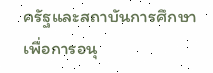ครัฐและสถาบันการศึกษาเพื่อการอนุ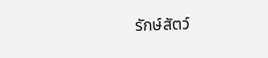รักษ์สัตว์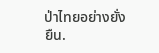ป่าไทยอย่างยั่งยืน.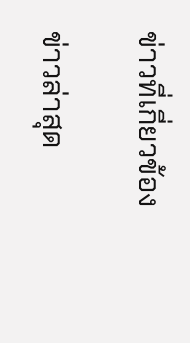ข่าวที่เกี่ยวข้อง

ข่าวล่าสุด